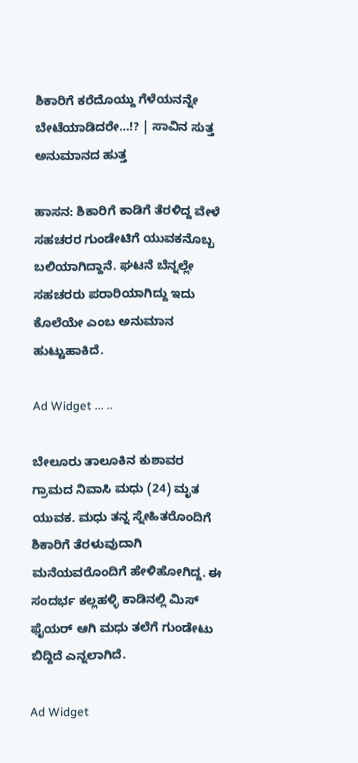ಶಿಕಾರಿಗೆ ಕರೆದೊಯ್ದು ಗೆಳೆಯನನ್ನೇ ಬೇಟೆಯಾಡಿದರೇ…!? | ಸಾವಿನ ಸುತ್ತ ಅನುಮಾನದ ಹುತ್ತ

ಹಾಸನ: ಶಿಕಾರಿಗೆ ಕಾಡಿಗೆ ತೆರಳಿದ್ದ ವೇಳೆ ಸಹಚರರ ಗುಂಡೇಟಿಗೆ ಯುವಕನೊಬ್ಬ ಬಲಿಯಾಗಿದ್ದಾನೆ. ಘಟನೆ ಬೆನ್ನಲ್ಲೇ ಸಹಚರರು ಪರಾರಿಯಾಗಿದ್ದು ಇದು ಕೊಲೆಯೇ ಎಂಬ ಅನುಮಾನ ಹುಟ್ಟುಹಾಕಿದೆ.

Ad Widget ... ..

ಬೇಲೂರು ತಾಲೂಕಿನ ಕುಶಾವರ ಗ್ರಾಮದ ನಿವಾಸಿ ಮಧು (24) ಮೃತ ಯುವಕ. ಮಧು ತನ್ನ ಸ್ನೇಹಿತರೊಂದಿಗೆ ಶಿಕಾರಿಗೆ ತೆರಳುವುದಾಗಿ ಮನೆಯವರೊಂದಿಗೆ ಹೇಳಿಹೋಗಿದ್ದ. ಈ ಸಂದರ್ಭ ಕಲ್ಲಹಳ್ಳಿ ಕಾಡಿನಲ್ಲಿ ಮಿಸ್ ಫೈಯರ್ ಆಗಿ ಮಧು ತಲೆಗೆ ಗುಂಡೇಟು ಬಿದ್ದಿದೆ ಎನ್ನಲಾಗಿದೆ.

Ad Widget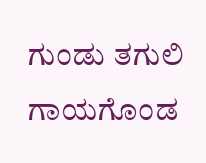ಗುಂಡು ತಗುಲಿ ಗಾಯಗೊಂಡ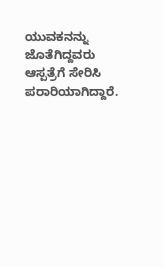ಯುವಕನನ್ನು ಜೊತೆಗಿದ್ದವರು ಆಸ್ಪತ್ರೆಗೆ ಸೇರಿಸಿ ಪರಾರಿಯಾಗಿದ್ದಾರೆ.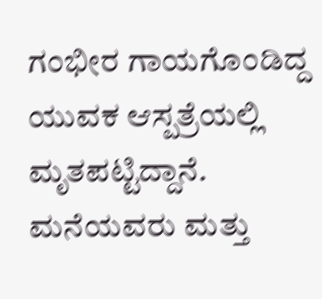ಗಂಭೀರ ಗಾಯಗೊಂಡಿದ್ದ ಯುವಕ ಆಸ್ಪತ್ರೆಯಲ್ಲಿ ಮೃತಪಟ್ಟಿದ್ದಾನೆ. ಮನೆಯವರು ಮತ್ತು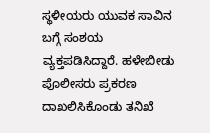ಸ್ಥಳೀಯರು ಯುವಕ ಸಾವಿನ ಬಗ್ಗೆ ಸಂಶಯ ವ್ಯಕ್ತಪಡಿಸಿದ್ದಾರೆ. ಹಳೇಬೀಡು ಪೊಲೀಸರು ಪ್ರಕರಣ ದಾಖಲಿಸಿಕೊಂಡು ತನಿಖೆ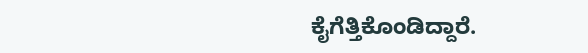ಕೈಗೆತ್ತಿಕೊಂಡಿದ್ದಾರೆ.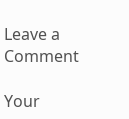Leave a Comment

Your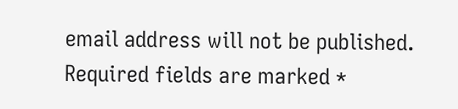email address will not be published. Required fields are marked *